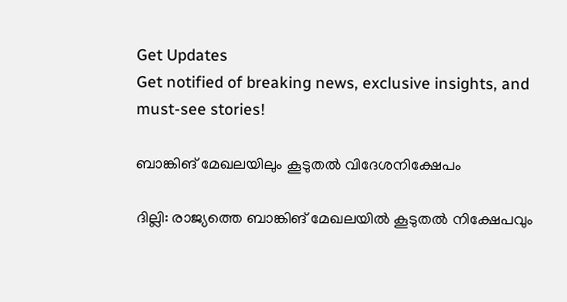Get Updates
Get notified of breaking news, exclusive insights, and must-see stories!

ബാങ്കിങ് മേഖലയിലും കൂടുതല്‍ വിദേശനിക്ഷേപം

ദില്ലി: രാജ്യത്തെ ബാങ്കിങ് മേഖലയില്‍ കൂടുതല്‍ നിക്ഷേപവും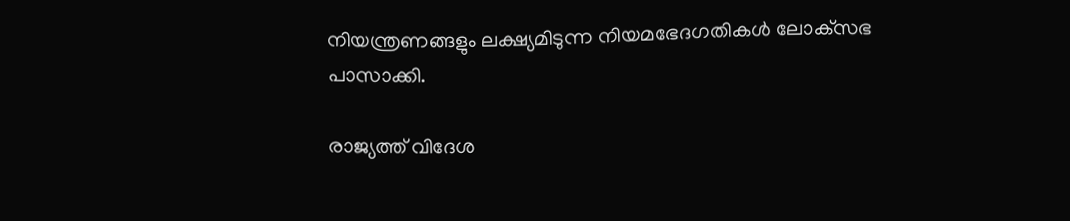നിയന്ത്രണങ്ങളും ലക്ഷ്യമിടുന്ന നിയമഭേദഗതികള്‍ ലോക്‌സഭ പാസാക്കി.

രാജ്യത്ത് വിദേശ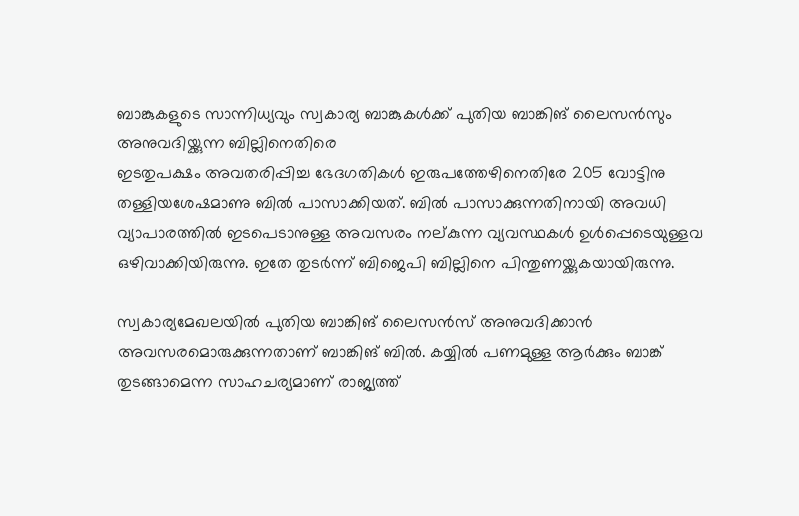ബാങ്കുകളുടെ സാന്നിധ്യവും സ്വകാര്യ ബാങ്കുകള്‍ക്ക് പുതിയ ബാങ്കിങ് ലൈസന്‍സും അനുവദിയ്ക്കുന്ന ബില്ലിനെതിരെ
ഇടതുപക്ഷം അവതരിപ്പിച്ച ഭേദഗതികള്‍ ഇരുപത്തേഴിനെതിരേ 205 വോട്ടിനു തള്ളിയശേഷമാണു ബില്‍ പാസാക്കിയത്. ബില്‍ പാസാക്കുന്നതിനായി അവധി വ്യാപാരത്തില്‍ ഇടപെടാനുള്ള അവസരം നല്കുന്ന വ്യവസ്ഥകള്‍ ഉള്‍പ്പെടെയുള്ളവ ഒഴിവാക്കിയിരുന്നു. ഇതേ തുടര്‍ന്ന് ബിജെപി ബില്ലിനെ പിന്തുണയ്ക്കുകയായിരുന്നു.

സ്വകാര്യമേഖലയില്‍ പുതിയ ബാങ്കിങ് ലൈസന്‍സ് അനുവദിക്കാന്‍ അവസരമൊരുക്കുന്നതാണ് ബാങ്കിങ് ബില്‍. കയ്യില്‍ പണമുള്ള ആര്‍ക്കും ബാങ്ക് തുടങ്ങാമെന്ന സാഹചര്യമാണ് രാജ്യത്ത്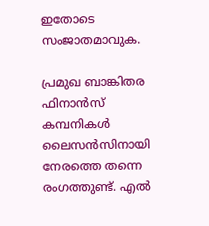ഇതോടെ സംജാതമാവുക.

പ്രമുഖ ബാങ്കിതര ഫിനാന്‍സ് കമ്പനികള്‍ ലൈസന്‍സിനായി നേരത്തെ തന്നെ രംഗത്തുണ്ട്. എല്‍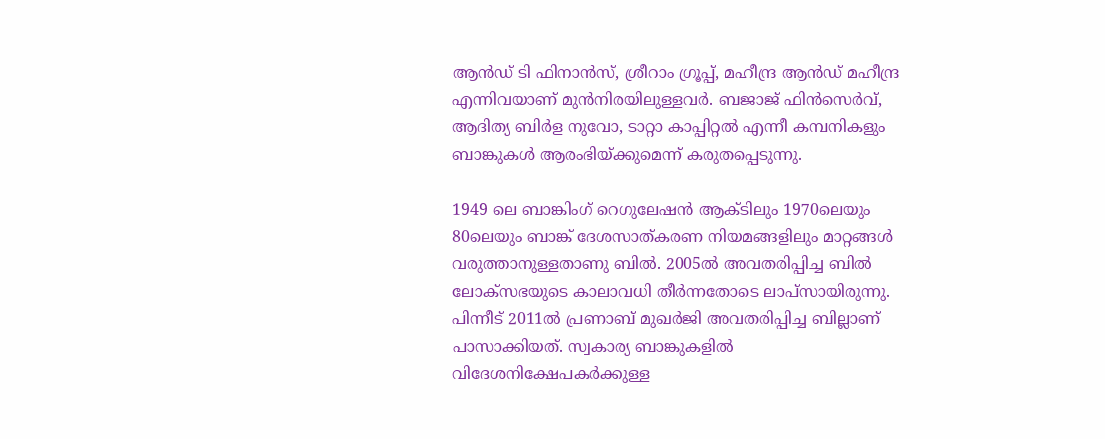ആന്‍ഡ് ടി ഫിനാന്‍സ്, ശ്രീറാം ഗ്രൂപ്പ്, മഹീന്ദ്ര ആന്‍ഡ് മഹീന്ദ്ര എന്നിവയാണ് മുന്‍നിരയിലുള്ളവര്‍. ബജാജ് ഫിന്‍സെര്‍വ്, ആദിത്യ ബിര്‍ള നുവോ, ടാറ്റാ കാപ്പിറ്റല്‍ എന്നീ കമ്പനികളും ബാങ്കുകള്‍ ആരംഭിയ്ക്കുമെന്ന് കരുതപ്പെടുന്നു.

1949 ലെ ബാങ്കിംഗ് റെഗുലേഷന്‍ ആക്ടിലും 1970ലെയും 80ലെയും ബാങ്ക് ദേശസാത്കരണ നിയമങ്ങളിലും മാറ്റങ്ങള്‍ വരുത്താനുള്ളതാണു ബില്‍. 2005ല്‍ അവതരിപ്പിച്ച ബില്‍ ലോക്‌സഭയുടെ കാലാവധി തീര്‍ന്നതോടെ ലാപ്‌സായിരുന്നു. പിന്നീട് 2011ല്‍ പ്രണാബ് മുഖര്‍ജി അവതരിപ്പിച്ച ബില്ലാണ് പാസാക്കിയത്. സ്വകാര്യ ബാങ്കുകളില്‍ വിദേശനിക്ഷേപകര്‍ക്കുള്ള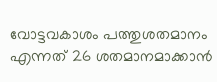വോട്ടവകാശം പത്തുശതമാനം എന്നത് 26 ശതമാനമാക്കാന്‍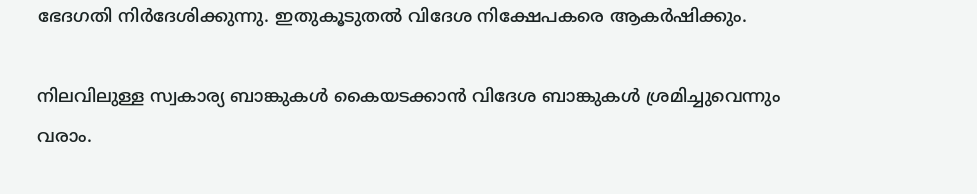ഭേദഗതി നിര്‍ദേശിക്കുന്നു. ഇതുകൂടുതല്‍ വിദേശ നിക്ഷേപകരെ ആകര്‍ഷിക്കും.

നിലവിലുള്ള സ്വകാര്യ ബാങ്കുകള്‍ കൈയടക്കാന്‍ വിദേശ ബാങ്കുകള്‍ ശ്രമിച്ചുവെന്നും വരാം.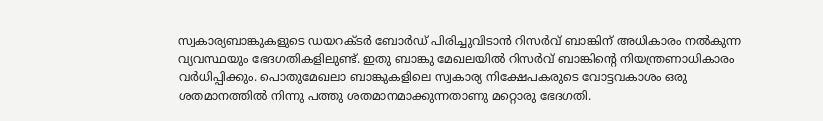സ്വകാര്യബാങ്കുകളുടെ ഡയറക്ടര്‍ ബോര്‍ഡ് പിരിച്ചുവിടാന്‍ റിസര്‍വ് ബാങ്കിന് അധികാരം നല്‍കുന്ന വ്യവസ്ഥയും ഭേദഗതികളിലുണ്ട്. ഇതു ബാങ്കു മേഖലയില്‍ റിസര്‍വ് ബാങ്കിന്റെ നിയന്ത്രണാധികാരം വര്‍ധിപ്പിക്കും. പൊതുമേഖലാ ബാങ്കുകളിലെ സ്വകാര്യ നിക്ഷേപകരുടെ വോട്ടവകാശം ഒരു ശതമാനത്തില്‍ നിന്നു പത്തു ശതമാനമാക്കുന്നതാണു മറ്റൊരു ഭേദഗതി.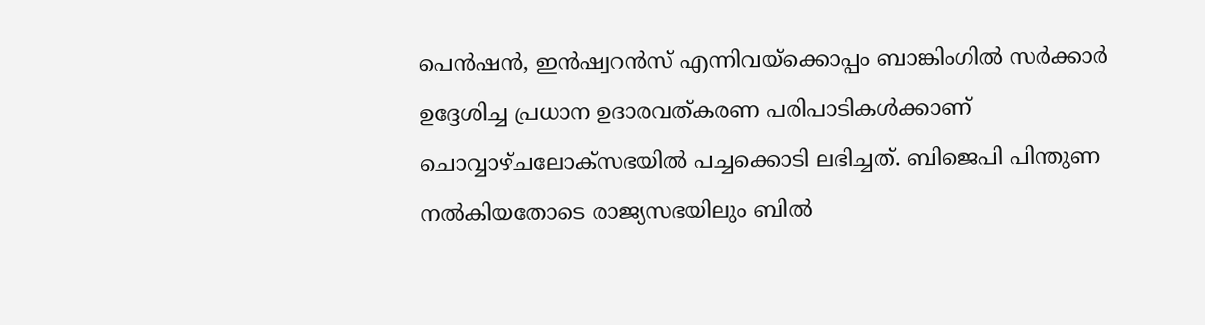പെന്‍ഷന്‍, ഇന്‍ഷ്വറന്‍സ് എന്നിവയ്‌ക്കൊപ്പം ബാങ്കിംഗില്‍ സര്‍ക്കാര്‍ ഉദ്ദേശിച്ച പ്രധാന ഉദാരവത്കരണ പരിപാടികള്‍ക്കാണ് ചൊവ്വാഴ്ചലോക്‌സഭയില്‍ പച്ചക്കൊടി ലഭിച്ചത്. ബിജെപി പിന്തുണ നല്‍കിയതോടെ രാജ്യസഭയിലും ബില്‍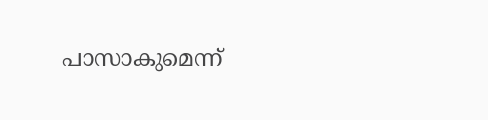പാസാകുമെന്ന്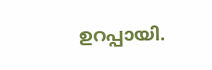ഉറപ്പായി.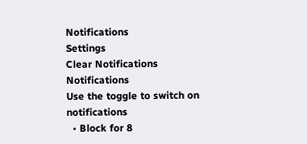Notifications
Settings
Clear Notifications
Notifications
Use the toggle to switch on notifications
  • Block for 8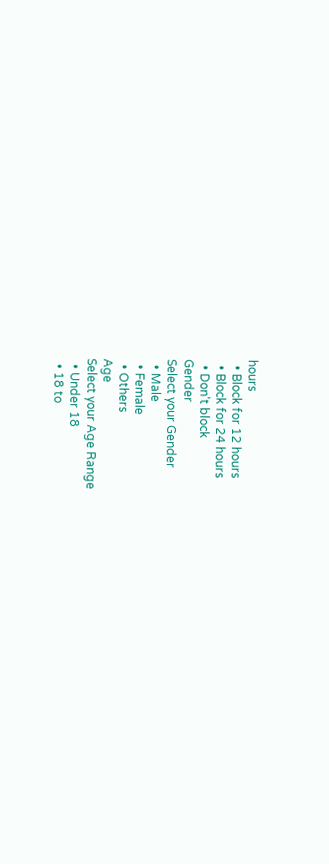hours
  • Block for 12 hours
  • Block for 24 hours
  • Don't block
Gender
Select your Gender
  • Male
  • Female
  • Others
Age
Select your Age Range
  • Under 18
  • 18 to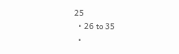25
  • 26 to 35
  •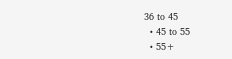36 to 45
  • 45 to 55
  • 55+